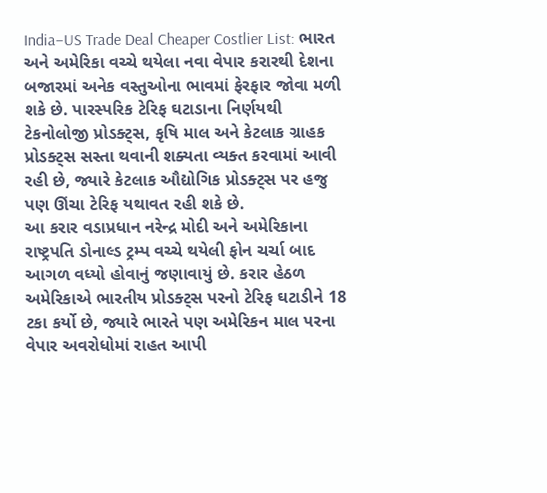India–US Trade Deal Cheaper Costlier List: ભારત અને અમેરિકા વચ્ચે થયેલા નવા વેપાર કરારથી દેશના બજારમાં અનેક વસ્તુઓના ભાવમાં ફેરફાર જોવા મળી શકે છે. પારસ્પરિક ટેરિફ ઘટાડાના નિર્ણયથી ટેકનોલોજી પ્રોડક્ટ્સ, કૃષિ માલ અને કેટલાક ગ્રાહક પ્રોડક્ટ્સ સસ્તા થવાની શક્યતા વ્યક્ત કરવામાં આવી રહી છે, જ્યારે કેટલાક ઔદ્યોગિક પ્રોડક્ટ્સ પર હજુ પણ ઊંચા ટેરિફ યથાવત રહી શકે છે.
આ કરાર વડાપ્રધાન નરેન્દ્ર મોદી અને અમેરિકાના રાષ્ટ્રપતિ ડોનાલ્ડ ટ્રમ્પ વચ્ચે થયેલી ફોન ચર્ચા બાદ આગળ વધ્યો હોવાનું જણાવાયું છે. કરાર હેઠળ અમેરિકાએ ભારતીય પ્રોડક્ટ્સ પરનો ટેરિફ ઘટાડીને 18 ટકા કર્યો છે, જ્યારે ભારતે પણ અમેરિકન માલ પરના વેપાર અવરોધોમાં રાહત આપી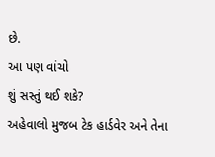છે.
આ પણ વાંચો
શું સસ્તું થઈ શકે?
અહેવાલો મુજબ ટેક હાર્ડવેર અને તેના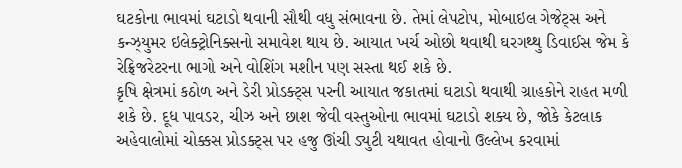ઘટકોના ભાવમાં ઘટાડો થવાની સૌથી વધુ સંભાવના છે. તેમાં લેપટોપ, મોબાઇલ ગેજેટ્સ અને કન્ઝ્યુમર ઇલેક્ટ્રોનિક્સનો સમાવેશ થાય છે. આયાત ખર્ચ ઓછો થવાથી ઘરગથ્થુ ડિવાઈસ જેમ કે રેફ્રિજરેટરના ભાગો અને વોશિંગ મશીન પણ સસ્તા થઈ શકે છે.
કૃષિ ક્ષેત્રમાં કઠોળ અને ડેરી પ્રોડક્ટ્સ પરની આયાત જકાતમાં ઘટાડો થવાથી ગ્રાહકોને રાહત મળી શકે છે. દૂધ પાવડર, ચીઝ અને છાશ જેવી વસ્તુઓના ભાવમાં ઘટાડો શક્ય છે, જોકે કેટલાક અહેવાલોમાં ચોક્કસ પ્રોડક્ટ્સ પર હજુ ઊંચી ડ્યુટી યથાવત હોવાનો ઉલ્લેખ કરવામાં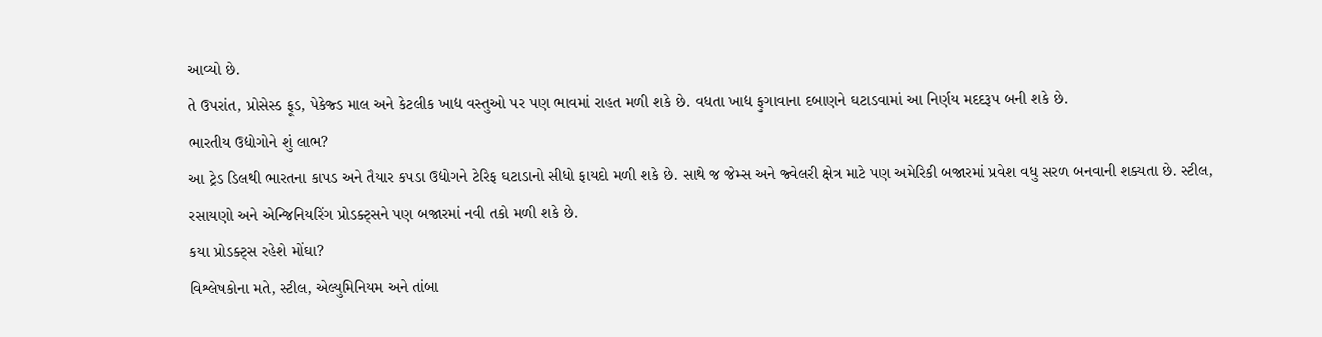આવ્યો છે.
તે ઉપરાંત, પ્રોસેસ્ડ ફૂડ, પેકેજ્ડ માલ અને કેટલીક ખાદ્ય વસ્તુઓ પર પણ ભાવમાં રાહત મળી શકે છે. વધતા ખાદ્ય ફુગાવાના દબાણને ઘટાડવામાં આ નિર્ણય મદદરૂપ બની શકે છે.
ભારતીય ઉદ્યોગોને શું લાભ?
આ ટ્રેડ ડિલથી ભારતના કાપડ અને તૈયાર કપડા ઉદ્યોગને ટેરિફ ઘટાડાનો સીધો ફાયદો મળી શકે છે. સાથે જ જેમ્સ અને જ્વેલરી ક્ષેત્ર માટે પણ અમેરિકી બજારમાં પ્રવેશ વધુ સરળ બનવાની શક્યતા છે. સ્ટીલ, રસાયણો અને એન્જિનિયરિંગ પ્રોડક્ટ્સને પણ બજારમાં નવી તકો મળી શકે છે.
કયા પ્રોડક્ટ્સ રહેશે મોંઘા?
વિશ્લેષકોના મતે, સ્ટીલ, એલ્યુમિનિયમ અને તાંબા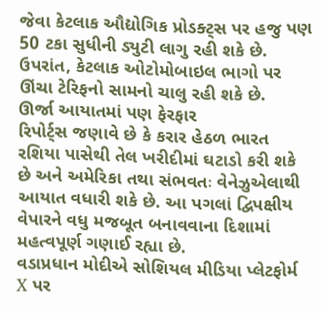જેવા કેટલાક ઔદ્યોગિક પ્રોડક્ટ્સ પર હજુ પણ 50 ટકા સુધીની ડ્યુટી લાગુ રહી શકે છે. ઉપરાંત, કેટલાક ઓટોમોબાઇલ ભાગો પર ઊંચા ટેરિફનો સામનો ચાલુ રહી શકે છે.
ઊર્જા આયાતમાં પણ ફેરફાર
રિપોર્ટ્સ જણાવે છે કે કરાર હેઠળ ભારત રશિયા પાસેથી તેલ ખરીદીમાં ઘટાડો કરી શકે છે અને અમેરિકા તથા સંભવતઃ વેનેઝુએલાથી આયાત વધારી શકે છે. આ પગલાં દ્વિપક્ષીય વેપારને વધુ મજબૂત બનાવવાના દિશામાં મહત્વપૂર્ણ ગણાઈ રહ્યા છે.
વડાપ્રધાન મોદીએ સોશિયલ મીડિયા પ્લેટફોર્મ X પર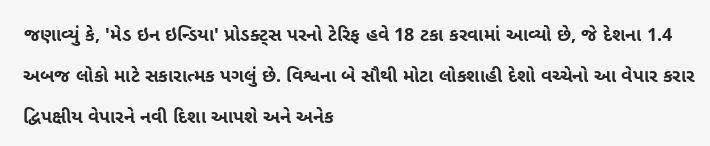જણાવ્યું કે, 'મેડ ઇન ઇન્ડિયા' પ્રોડક્ટ્સ પરનો ટેરિફ હવે 18 ટકા કરવામાં આવ્યો છે, જે દેશના 1.4 અબજ લોકો માટે સકારાત્મક પગલું છે. વિશ્વના બે સૌથી મોટા લોકશાહી દેશો વચ્ચેનો આ વેપાર કરાર દ્વિપક્ષીય વેપારને નવી દિશા આપશે અને અનેક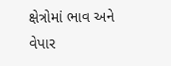ક્ષેત્રોમાં ભાવ અને વેપાર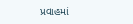પ્રવાહમાં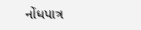નોંધપાત્ર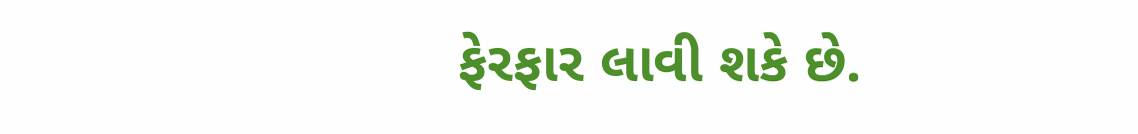ફેરફાર લાવી શકે છે.